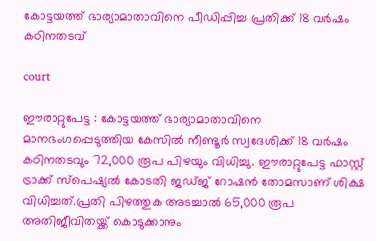കോട്ടയത്ത് ഭാര്യാമാതാവിനെ പീഡിപ്പിച്ച പ്രതിക്ക് 18 വർഷം കഠിനതടവ്

court

ഈരാറ്റുപേട്ട : കോട്ടയത്ത് ഭാര്യാമാതാവിനെ മാനഭംഗപ്പെടുത്തിയ കേസിൽ നീണ്ടൂർ സ്വദേശിക്ക് 18 വർഷം കഠിനതടവും 72,000 രൂപ പിഴയും വിധിച്ചു. ഈരാറ്റുപേട്ട ഫാസ്റ്റ് ട്രാക്ക് സ്‌പെഷ്യൽ കോടതി ജഡ്ജ് റോഷൻ തോമസാണ് ശിക്ഷ വിധിച്ചത്.പ്രതി പിഴത്തുക അടച്ചാൽ 65,000 രൂപ അതിജീവിതയ്ക്ക് കൊടുക്കാനും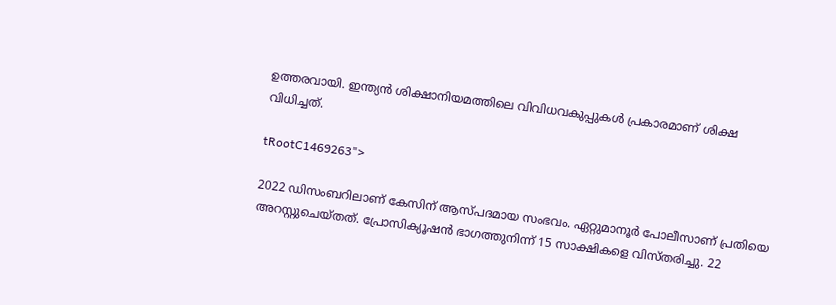ഉത്തരവായി. ഇന്ത്യൻ ശിക്ഷാനിയമത്തിലെ വിവിധവകുപ്പുകൾ പ്രകാരമാണ് ശിക്ഷ വിധിച്ചത്.

tRootC1469263">

2022 ഡിസംബറിലാണ് കേസിന് ആസ്പദമായ സംഭവം. ഏറ്റുമാനൂർ പോലീസാണ് പ്രതിയെ അറസ്റ്റുചെയ്തത്. പ്രോസിക്യൂഷൻ ഭാഗത്തുനിന്ന് 15 സാക്ഷികളെ വിസ്തരിച്ചു. 22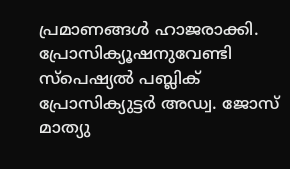പ്രമാണങ്ങൾ ഹാജരാക്കി. പ്രോസിക്യൂഷനുവേണ്ടി സ്‌പെഷ്യൽ പബ്ലിക് പ്രോസിക്യുട്ടർ അഡ്വ. ജോസ് മാത്യു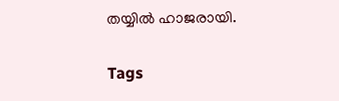തയ്യിൽ ഹാജരായി.

Tags